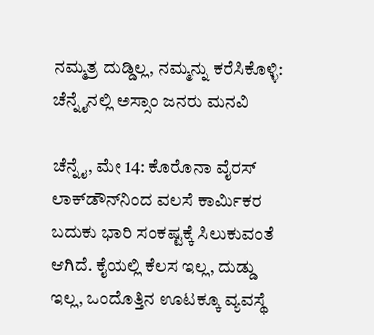ನಮ್ಮತ್ರ ದುಡ್ಡಿಲ್ಲ, ನಮ್ಮನ್ನು ಕರೆಸಿಕೊಳ್ಳಿ: ಚೆನ್ನೈನಲ್ಲಿ ಅಸ್ಸಾಂ ಜನರು ಮನವಿ

ಚೆನ್ನೈ, ಮೇ 14: ಕೊರೊನಾ ವೈರಸ್‌ ಲಾಕ್‌ಡೌನ್‌ನಿಂದ ವಲಸೆ ಕಾರ್ಮಿಕರ ಬದುಕು ಭಾರಿ ಸಂಕಷ್ಟಕ್ಕೆ ಸಿಲುಕುವಂತೆ ಆಗಿದೆ. ಕೈಯಲ್ಲಿ ಕೆಲಸ ಇಲ್ಲ, ದುಡ್ಡು ಇಲ್ಲ, ಒಂದೊತ್ತಿನ ಊಟಕ್ಕೂ ವ್ಯವಸ್ಥೆ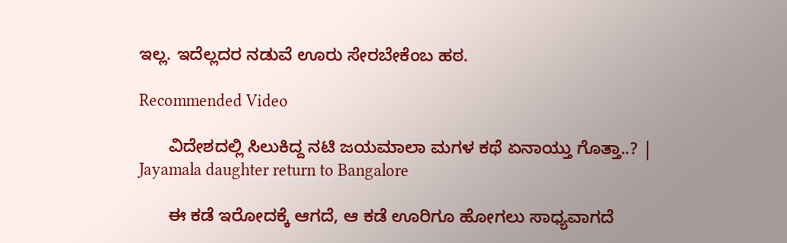ಇಲ್ಲ. ಇದೆಲ್ಲದರ ನಡುವೆ ಊರು ಸೇರಬೇಕೆಂಬ ಹಠ.

Recommended Video

      ವಿದೇಶದಲ್ಲಿ ಸಿಲುಕಿದ್ದ ನಟಿ ಜಯಮಾಲಾ ಮಗಳ ಕಥೆ ಏನಾಯ್ತು ಗೊತ್ತಾ..? | Jayamala daughter return to Bangalore

      ಈ ಕಡೆ ಇರೋದಕ್ಕೆ ಆಗದೆ, ಆ ಕಡೆ ಊರಿಗೂ ಹೋಗಲು ಸಾಧ್ಯವಾಗದೆ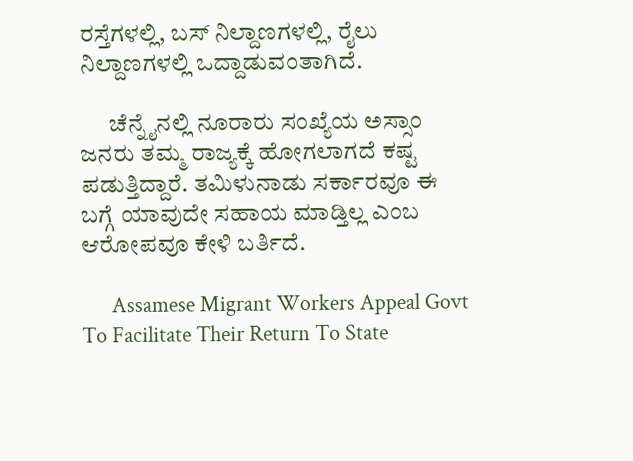ರಸ್ತೆಗಳಲ್ಲಿ, ಬಸ್‌ ನಿಲ್ದಾಣಗಳಲ್ಲಿ, ರೈಲು ನಿಲ್ದಾಣಗಳಲ್ಲಿ ಒದ್ದಾಡುವಂತಾಗಿದೆ.

      ಚೆನ್ನೈನಲ್ಲಿ ನೂರಾರು ಸಂಖ್ಯೆಯ ಅಸ್ಸಾಂ ಜನರು ತಮ್ಮ ರಾಜ್ಯಕ್ಕೆ ಹೋಗಲಾಗದೆ ಕಷ್ಟ ಪಡುತ್ತಿದ್ದಾರೆ. ತಮಿಳುನಾಡು ಸರ್ಕಾರವೂ ಈ ಬಗ್ಗೆ ಯಾವುದೇ ಸಹಾಯ ಮಾಡ್ತಿಲ್ಲ ಎಂಬ ಆರೋಪವೂ ಕೇಳಿ ಬರ್ತಿದೆ.

      Assamese Migrant Workers Appeal Govt To Facilitate Their Return To State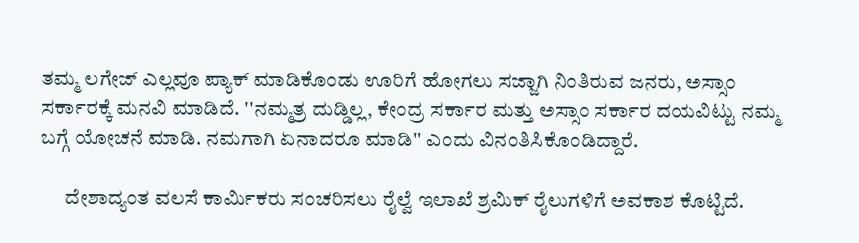ತಮ್ಮ ಲಗೇಜ್ ಎಲ್ಲವೂ ಪ್ಯಾಕ್ ಮಾಡಿಕೊಂಡು ಊರಿಗೆ ಹೋಗಲು ಸಜ್ಜಾಗಿ ನಿಂತಿರುವ ಜನರು, ಅಸ್ಸಾಂ ಸರ್ಕಾರಕ್ಕೆ ಮನವಿ ಮಾಡಿದೆ. ''ನಮ್ಮತ್ರ ದುಡ್ಡಿಲ್ಲ, ಕೇಂದ್ರ ಸರ್ಕಾರ ಮತ್ತು ಅಸ್ಸಾಂ ಸರ್ಕಾರ ದಯವಿಟ್ಟು ನಮ್ಮ ಬಗ್ಗೆ ಯೋಚನೆ ಮಾಡಿ. ನಮಗಾಗಿ ಏನಾದರೂ ಮಾಡಿ'' ಎಂದು ವಿನಂತಿಸಿಕೊಂಡಿದ್ದಾರೆ.

      ದೇಶಾದ್ಯಂತ ವಲಸೆ ಕಾರ್ಮಿಕರು ಸಂಚರಿಸಲು ರೈಲ್ವೆ ಇಲಾಖೆ ಶ್ರಮಿಕ್ ರೈಲುಗಳಿಗೆ ಅವಕಾಶ ಕೊಟ್ಟಿದೆ.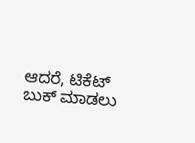ಆದರೆ, ಟಿಕೆಟ್ ಬುಕ್ ಮಾಡಲು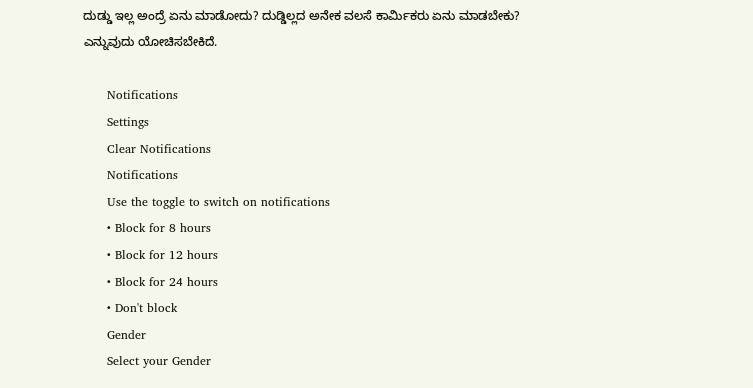ದುಡ್ಡು ಇಲ್ಲ ಅಂದ್ರೆ ಏನು ಮಾಡೋದು? ದುಡ್ಡಿಲ್ಲದ ಅನೇಕ ವಲಸೆ ಕಾರ್ಮಿಕರು ಏನು ಮಾಡಬೇಕು? ಎನ್ನುವುದು ಯೋಚಿಸಬೇಕಿದೆ.

      Notifications
      Settings
      Clear Notifications
      Notifications
      Use the toggle to switch on notifications
      • Block for 8 hours
      • Block for 12 hours
      • Block for 24 hours
      • Don't block
      Gender
      Select your Gender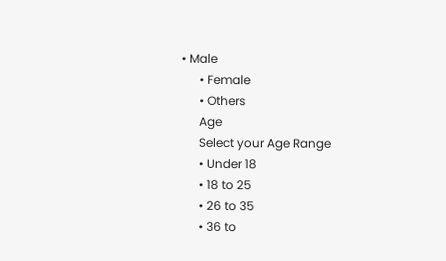• Male
      • Female
      • Others
      Age
      Select your Age Range
      • Under 18
      • 18 to 25
      • 26 to 35
      • 36 to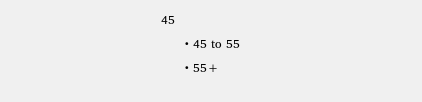45
      • 45 to 55
      • 55+